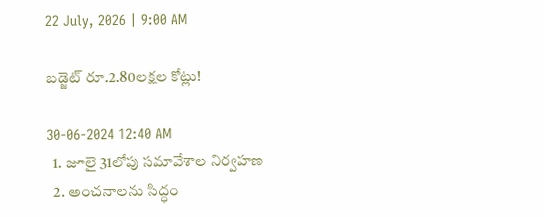22 July, 2026 | 9:00 AM

బడ్జెట్ రూ.2.80లక్షల కోట్లు!

30-06-2024 12:40 AM
  1. జూలై 31లోపు సమావేశాల నిర్వహణ
  2. అంచనాలను సిద్ధం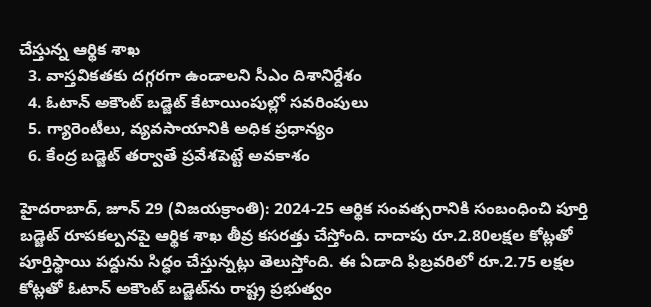చేస్తున్న ఆర్థిక శాఖ
  3. వాస్తవికతకు దగ్గరగా ఉండాలని సీఎం దిశానిర్దేశం
  4. ఓటాన్ అకౌంట్ బడ్జెట్ కేటాయింపుల్లో సవరింపులు
  5. గ్యారెంటీలు, వ్యవసాయానికి అధిక ప్రధాన్యం
  6. కేంద్ర బడ్జెట్ తర్వాతే ప్రవేశపెట్టే అవకాశం

హైదరాబాద్, జూన్ 29 (విజయక్రాంతి): 2024-25 ఆర్థిక సంవత్సరానికి సంబంధించి పూర్తి బడ్జెట్ రూపకల్పనపై ఆర్థిక శాఖ తీవ్ర కసరత్తు చేస్తోంది. దాదాపు రూ.2.80లక్షల కోట్లతో పూర్తిస్థాయి పద్దును సిద్ధం చేస్తున్నట్లు తెలుస్తోంది. ఈ ఏడాది ఫిబ్రవరిలో రూ.2.75 లక్షల కోట్లతో ఓటాన్ అకౌంట్ బడ్జెట్‌ను రాష్ట్ర ప్రభుత్వం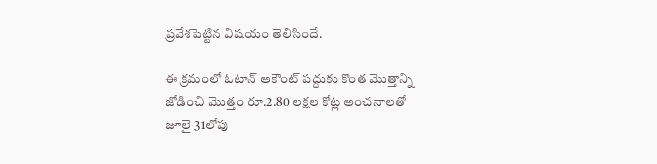ప్రవేశపెట్టిన విషయం తెలిసిందే.

ఈ క్రమంలో ఓటాన్ అకౌంట్ పద్దుకు కొంత మొత్తాన్ని జోడించి మొత్తం రూ.2.80 లక్షల కోట్ల అంచనాలతో జూలై 31లోపు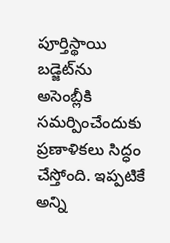పూర్తిస్థాయి బడ్జెట్‌ను అసెంబ్లీకి సమర్పించేందుకు ప్రణాళికలు సిద్ధం చేస్తోంది. ఇప్పటికే అన్ని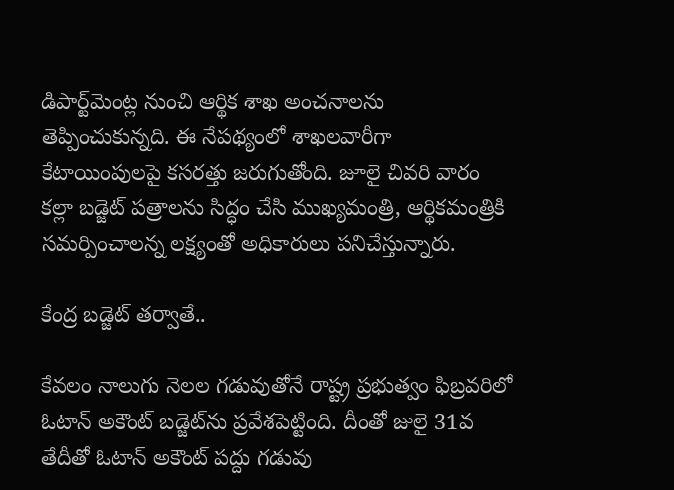డిపార్ట్‌మెంట్ల నుంచి ఆర్థిక శాఖ అంచనాలను తెప్పించుకున్నది. ఈ నేపథ్యంలో శాఖలవారీగా కేటాయింపులపై కసరత్తు జరుగుతోంది. జూలై చివరి వారం కల్లా బడ్జెట్ పత్రాలను సిద్ధం చేసి ముఖ్యమంత్రి, ఆర్థికమంత్రికి సమర్పించాలన్న లక్ష్యంతో అధికారులు పనిచేస్తున్నారు.

కేంద్ర బడ్జెట్ తర్వాతే..

కేవలం నాలుగు నెలల గడువుతోనే రాష్ట్ర ప్రభుత్వం ఫిబ్రవరిలో ఓటాన్ అకౌంట్ బడ్జెట్‌ను ప్రవేశపెట్టింది. దీంతో జులై 31వ తేదీతో ఓటాన్ అకౌంట్ పద్దు గడువు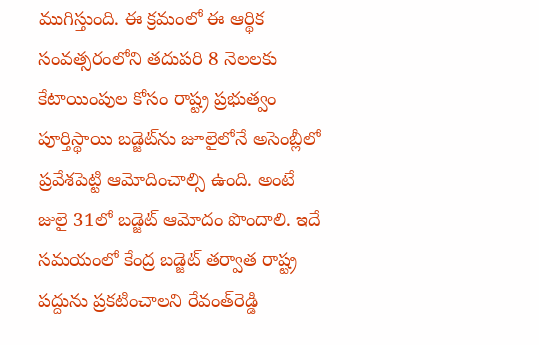ముగిస్తుంది. ఈ క్రమంలో ఈ ఆర్థిక సంవత్సరంలోని తదుపరి 8 నెలలకు కేటాయింపుల కోసం రాష్ట్ర ప్రభుత్వం పూర్తిస్థాయి బడ్జెట్‌ను జూలైలోనే అసెంబ్లీలో ప్రవేశపెట్టి ఆమోదించాల్సి ఉంది. అంటే జులై 31లో బడ్జెట్ ఆమోదం పొందాలి. ఇదే సమయంలో కేంద్ర బడ్జెట్ తర్వాత రాష్ట్ర పద్దును ప్రకటించాలని రేవంత్‌రెడ్డి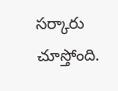సర్కారు చూస్తోంది.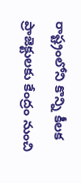రాష్ట్రంలోని కొన్ని కీలక ప్రాజెక్టులకు కేంద్రం నుంచి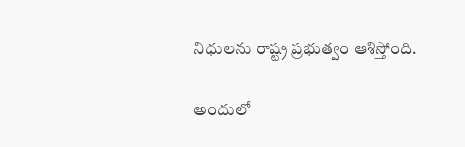నిధులను రాష్ట్ర ప్రభుత్వం ఆశిస్తోంది.

అందులో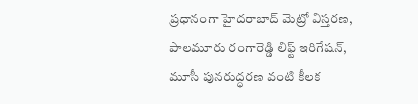ప్రధానంగా హైదరాబాద్ మెట్రో విస్తరణ, పాలమూరు రంగారెడ్డి లిఫ్ట్ ఇరిగేషన్, మూసీ పునరుద్ధరణ వంటి కీలక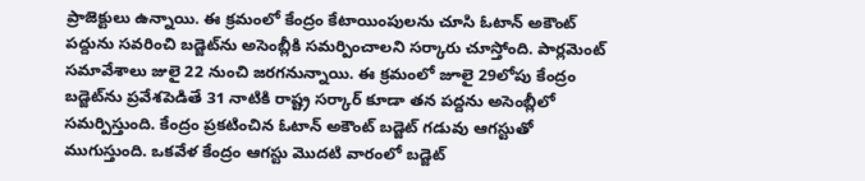ప్రాజెక్టులు ఉన్నాయి. ఈ క్రమంలో కేంద్రం కేటాయింపులను చూసి ఓటాన్ అకౌంట్ పద్దును సవరించి బడ్జెట్‌ను అసెంబ్లీకి సమర్పించాలని సర్కారు చూస్తోంది. పార్లమెంట్ సమావేశాలు జులై 22 నుంచి జరగనున్నాయి. ఈ క్రమంలో జూలై 29లోపు కేంద్రం బడ్జెట్‌ను ప్రవేశపెడితే 31 నాటికి రాష్ట్ర సర్కార్ కూడా తన పద్దను అసెంబ్లీలో సమర్పిస్తుంది. కేంద్రం ప్రకటించిన ఓటాన్ అకౌంట్ బడ్జెట్ గడువు ఆగస్టుతో ముగుస్తుంది. ఒకవేళ కేంద్రం ఆగస్టు మొదటి వారంలో బడ్జెట్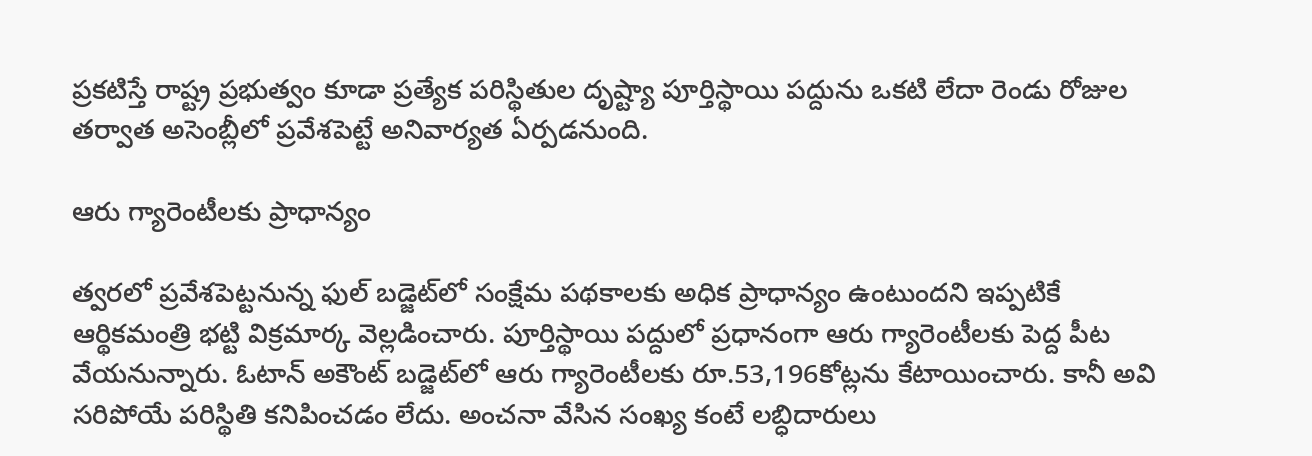ప్రకటిస్తే రాష్ట్ర ప్రభుత్వం కూడా ప్రత్యేక పరిస్థితుల దృష్ట్యా పూర్తిస్థాయి పద్దును ఒకటి లేదా రెండు రోజుల తర్వాత అసెంబ్లీలో ప్రవేశపెట్టే అనివార్యత ఏర్పడనుంది.

ఆరు గ్యారెంటీలకు ప్రాధాన్యం

త్వరలో ప్రవేశపెట్టనున్న ఫుల్ బడ్జెట్‌లో సంక్షేమ పథకాలకు అధిక ప్రాధాన్యం ఉంటుందని ఇప్పటికే ఆర్థికమంత్రి భట్టి విక్రమార్క వెల్లడించారు. పూర్తిస్థాయి పద్దులో ప్రధానంగా ఆరు గ్యారెంటీలకు పెద్ద పీట వేయనున్నారు. ఓటాన్ అకౌంట్ బడ్జెట్‌లో ఆరు గ్యారెంటీలకు రూ.53,196కోట్లను కేటాయించారు. కానీ అవి సరిపోయే పరిస్థితి కనిపించడం లేదు. అంచనా వేసిన సంఖ్య కంటే లబ్ధిదారులు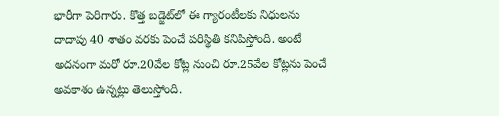భారీగా పెరిగారు. కొత్త బడ్జెట్‌లో ఈ గ్యారంటీలకు నిధులను దాదాపు 40 శాతం వరకు పెంచే పరిస్థితి కనిపిస్తోంది. అంటే అదనంగా మరో రూ.20వేల కోట్ల నుంచి రూ.25వేల కోట్లను పెంచే అవకాశం ఉన్నట్లు తెలుస్తోంది.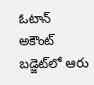ఓటాన్ అకౌంట్ బడ్జెట్‌లో ఆరు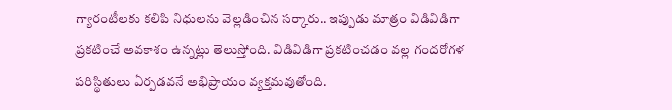గ్యారంటీలకు కలిపి నిధులను వెల్లడించిన సర్కారు.. ఇప్పుడు మాత్రం విడివిడిగా ప్రకటించే అవకాశం ఉన్నట్లు తెలుస్తోంది. విడివిడిగా ప్రకటించడం వల్ల గందరోగళ పరిస్థితులు ఏర్పడవనే అభిప్రాయం వ్యక్తమవుతోంది.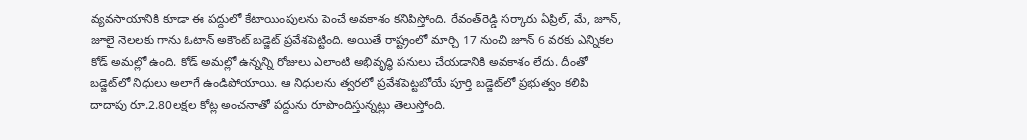వ్యవసాయానికి కూడా ఈ పద్దులో కేటాయింపులను పెంచే అవకాశం కనిపిస్తోంది. రేవంత్‌రెడ్డి సర్కారు ఏప్రిల్, మే, జూన్, జూలై నెలలకు గాను ఓటాన్ అకౌంట్ బడ్జెట్ ప్రవేశపెట్టింది. అయితే రాష్ట్రంలో మార్చి 17 నుంచి జూన్ 6 వరకు ఎన్నికల కోడ్ అమల్లో ఉంది. కోడ్ అమల్లో ఉన్నన్ని రోజులు ఎలాంటి అభివృద్ధి పనులు చేయడానికి అవకాశం లేదు. దీంతో బడ్జెట్‌లో నిధులు అలాగే ఉండిపోయాయి. ఆ నిధులను త్వరలో ప్రవేశపెట్టబోయే పూర్తి బడ్జెట్‌లో ప్రభుత్వం కలిపి దాదాపు రూ.2.80లక్షల కోట్ల అంచనాతో పద్దును రూపొందిస్తున్నట్లు తెలుస్తోంది.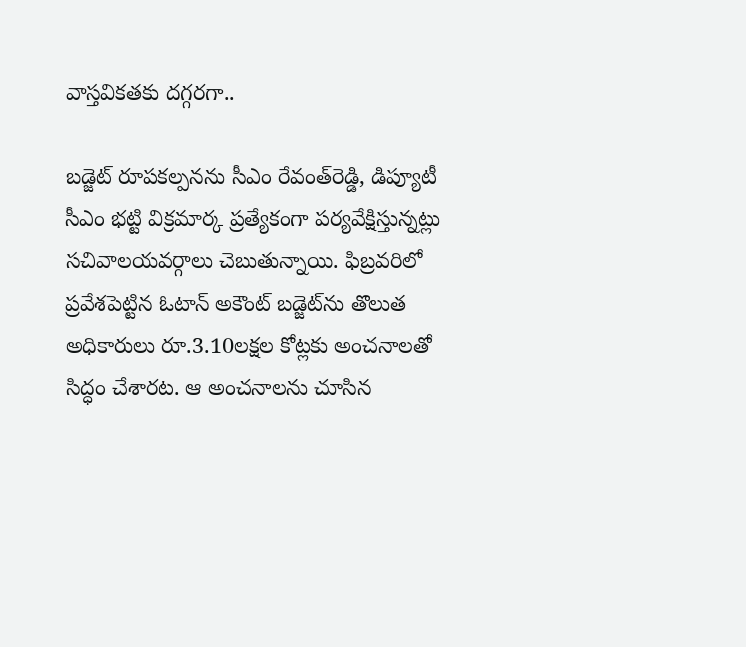వాస్తవికతకు దగ్గరగా..

బడ్జెట్ రూపకల్పనను సీఎం రేవంత్‌రెడ్డి, డిప్యూటీ సీఎం భట్టి విక్రమార్క ప్రత్యేకంగా పర్యవేక్షిస్తున్నట్లు సచివాలయవర్గాలు చెబుతున్నాయి. ఫిబ్రవరిలో ప్రవేశపెట్టిన ఓటాన్ అకౌంట్ బడ్జెట్‌ను తొలుత అధికారులు రూ.3.10లక్షల కోట్లకు అంచనాలతో సిద్ధం చేశారట. ఆ అంచనాలను చూసిన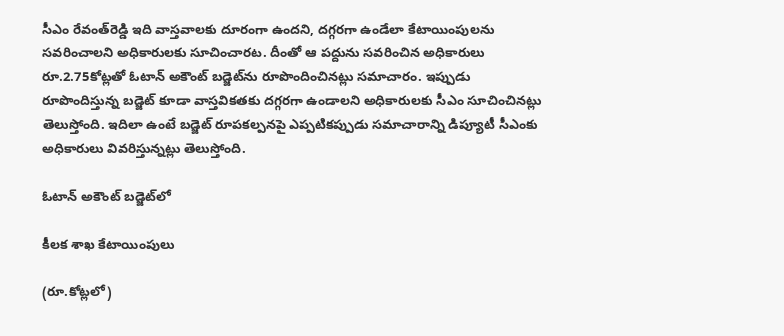సీఎం రేవంత్‌రెడ్డి ఇది వాస్తవాలకు దూరంగా ఉందని, దగ్గరగా ఉండేలా కేటాయింపులను సవరించాలని అధికారులకు సూచించారట. దీంతో ఆ పద్దును సవరించిన అధికారులు రూ.2.75కోట్లతో ఓటాన్ అకౌంట్ బడ్జెట్‌ను రూపొందించినట్లు సమాచారం. ఇప్పుడు రూపొందిస్తున్న బడ్జెట్ కూడా వాస్తవికతకు దగ్గరగా ఉండాలని అధికారులకు సీఎం సూచించినట్లు తెలుస్తోంది. ఇదిలా ఉంటే బడ్జెట్ రూపకల్పనపై ఎప్పటికప్పుడు సమాచారాన్ని డిప్యూటీ సీఎంకు అధికారులు వివరిస్తున్నట్లు తెలుస్తోంది.

ఓటాన్ అకౌంట్ బడ్జెట్‌లో

కీలక శాఖ కేటాయింపులు

(రూ.కోట్లలో)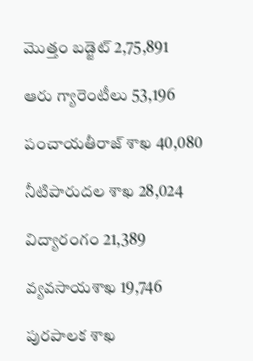మొత్తం బడ్జెట్ 2,75,891

ఆరు గ్యారెంటీలు 53,196

పంచాయతీరాజ్ శాఖ 40,080

నీటిపారుదల శాఖ 28,024

విద్యారంగం 21,389

వ్యవసాయశాఖ 19,746

పురపాలక శాఖ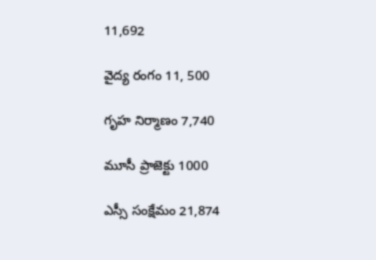11,692

వైద్య రంగం 11, 500

గృహ నిర్మాణం 7,740

మూసీ ప్రాజెక్టు 1000

ఎస్సీ సంక్షేమం 21,874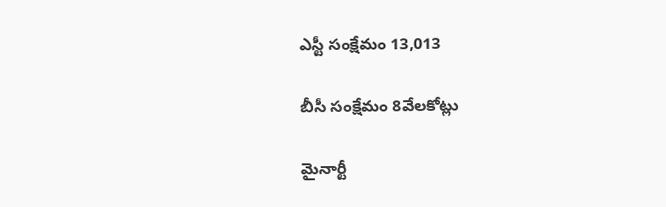ఎస్టీ సంక్షేమం 13,013

బీసీ సంక్షేమం 8వేలకోట్లు

మైనార్టీ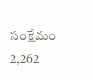సంక్షేమం 2,262